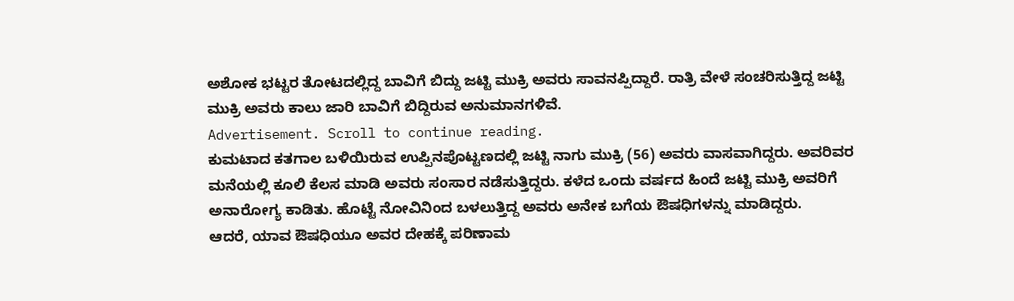ಅಶೋಕ ಭಟ್ಟರ ತೋಟದಲ್ಲಿದ್ದ ಬಾವಿಗೆ ಬಿದ್ದು ಜಟ್ಟಿ ಮುಕ್ರಿ ಅವರು ಸಾವನಪ್ಪಿದ್ದಾರೆ. ರಾತ್ರಿ ವೇಳೆ ಸಂಚರಿಸುತ್ತಿದ್ದ ಜಟ್ಟಿ ಮುಕ್ರಿ ಅವರು ಕಾಲು ಜಾರಿ ಬಾವಿಗೆ ಬಿದ್ದಿರುವ ಅನುಮಾನಗಳಿವೆ.
Advertisement. Scroll to continue reading.
ಕುಮಟಾದ ಕತಗಾಲ ಬಳಿಯಿರುವ ಉಪ್ಪಿನಪೊಟ್ಟಣದಲ್ಲಿ ಜಟ್ಟಿ ನಾಗು ಮುಕ್ರಿ (56) ಅವರು ವಾಸವಾಗಿದ್ದರು. ಅವರಿವರ ಮನೆಯಲ್ಲಿ ಕೂಲಿ ಕೆಲಸ ಮಾಡಿ ಅವರು ಸಂಸಾರ ನಡೆಸುತ್ತಿದ್ದರು. ಕಳೆದ ಒಂದು ವರ್ಷದ ಹಿಂದೆ ಜಟ್ಟಿ ಮುಕ್ರಿ ಅವರಿಗೆ ಅನಾರೋಗ್ಯ ಕಾಡಿತು. ಹೊಟ್ಟೆ ನೋವಿನಿಂದ ಬಳಲುತ್ತಿದ್ದ ಅವರು ಅನೇಕ ಬಗೆಯ ಔಷಧಿಗಳನ್ನು ಮಾಡಿದ್ದರು.
ಆದರೆ, ಯಾವ ಔಷಧಿಯೂ ಅವರ ದೇಹಕ್ಕೆ ಪರಿಣಾಮ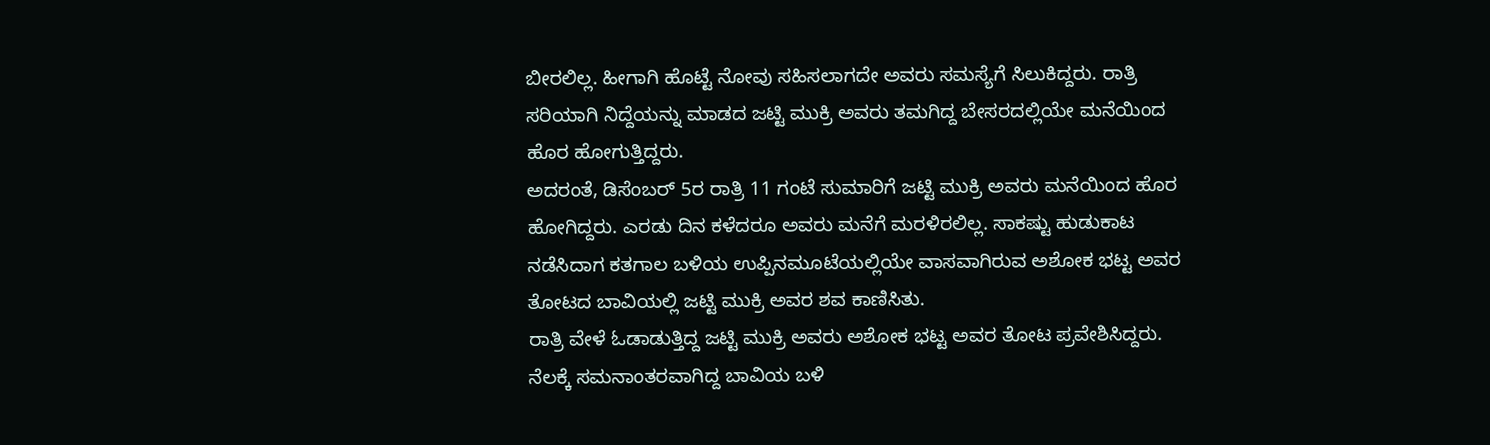ಬೀರಲಿಲ್ಲ. ಹೀಗಾಗಿ ಹೊಟ್ಟೆ ನೋವು ಸಹಿಸಲಾಗದೇ ಅವರು ಸಮಸ್ಯೆಗೆ ಸಿಲುಕಿದ್ದರು. ರಾತ್ರಿ ಸರಿಯಾಗಿ ನಿದ್ದೆಯನ್ನು ಮಾಡದ ಜಟ್ಟಿ ಮುಕ್ರಿ ಅವರು ತಮಗಿದ್ದ ಬೇಸರದಲ್ಲಿಯೇ ಮನೆಯಿಂದ ಹೊರ ಹೋಗುತ್ತಿದ್ದರು.
ಅದರಂತೆ, ಡಿಸೆಂಬರ್ 5ರ ರಾತ್ರಿ 11 ಗಂಟೆ ಸುಮಾರಿಗೆ ಜಟ್ಟಿ ಮುಕ್ರಿ ಅವರು ಮನೆಯಿಂದ ಹೊರ ಹೋಗಿದ್ದರು. ಎರಡು ದಿನ ಕಳೆದರೂ ಅವರು ಮನೆಗೆ ಮರಳಿರಲಿಲ್ಲ. ಸಾಕಷ್ಟು ಹುಡುಕಾಟ ನಡೆಸಿದಾಗ ಕತಗಾಲ ಬಳಿಯ ಉಪ್ಪಿನಮೂಟೆಯಲ್ಲಿಯೇ ವಾಸವಾಗಿರುವ ಅಶೋಕ ಭಟ್ಟ ಅವರ ತೋಟದ ಬಾವಿಯಲ್ಲಿ ಜಟ್ಟಿ ಮುಕ್ರಿ ಅವರ ಶವ ಕಾಣಿಸಿತು.
ರಾತ್ರಿ ವೇಳೆ ಓಡಾಡುತ್ತಿದ್ದ ಜಟ್ಟಿ ಮುಕ್ರಿ ಅವರು ಅಶೋಕ ಭಟ್ಟ ಅವರ ತೋಟ ಪ್ರವೇಶಿಸಿದ್ದರು. ನೆಲಕ್ಕೆ ಸಮನಾಂತರವಾಗಿದ್ದ ಬಾವಿಯ ಬಳಿ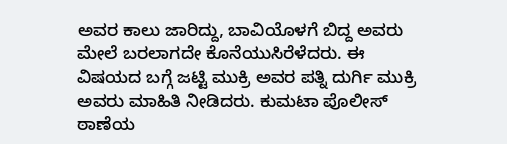ಅವರ ಕಾಲು ಜಾರಿದ್ದು, ಬಾವಿಯೊಳಗೆ ಬಿದ್ದ ಅವರು ಮೇಲೆ ಬರಲಾಗದೇ ಕೊನೆಯುಸಿರೆಳೆದರು. ಈ ವಿಷಯದ ಬಗ್ಗೆ ಜಟ್ಟಿ ಮುಕ್ರಿ ಅವರ ಪತ್ನಿ ದುರ್ಗಿ ಮುಕ್ರಿ ಅವರು ಮಾಹಿತಿ ನೀಡಿದರು. ಕುಮಟಾ ಪೊಲೀಸ್ ಠಾಣೆಯ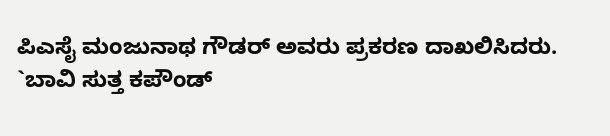ಪಿಎಸೈ ಮಂಜುನಾಥ ಗೌಡರ್ ಅವರು ಪ್ರಕರಣ ದಾಖಲಿಸಿದರು.
`ಬಾವಿ ಸುತ್ತ ಕಪೌಂಡ್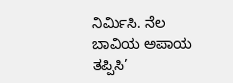ನಿರ್ಮಿಸಿ. ನೆಲ ಬಾವಿಯ ಅಪಾಯ ತಪ್ಪಿಸಿ’